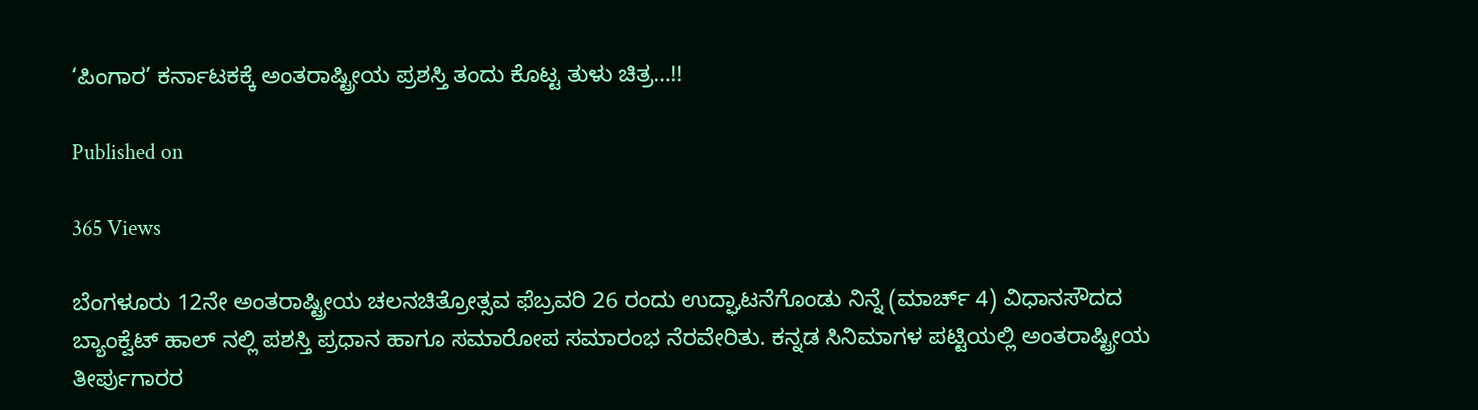‘ಪಿಂಗಾರ’ ಕರ್ನಾಟಕಕ್ಕೆ ಅಂತರಾಷ್ಟ್ರೀಯ ಪ್ರಶಸ್ತಿ ತಂದು ಕೊಟ್ಟ ತುಳು ಚಿತ್ರ…!!

Published on

365 Views

ಬೆಂಗಳೂರು‌ 12ನೇ ಅಂತರಾಷ್ಟ್ರೀಯ ಚಲನಚಿತ್ರೋತ್ಸವ ಫೆಬ್ರವರಿ 26 ರಂದು ಉದ್ಘಾಟನೆಗೊಂಡು ನಿನ್ನೆ (ಮಾರ್ಚ್ 4) ವಿಧಾನಸೌದದ ಬ್ಯಾಂಕ್ವೆಟ್ ಹಾಲ್ ನಲ್ಲಿ ಪಶಸ್ತಿ ಪ್ರಧಾನ ಹಾಗೂ‌ ಸಮಾರೋಪ ‌ಸಮಾರಂಭ ನೆರವೇರಿತು. ಕನ್ನಡ ಸಿನಿಮಾಗಳ‌ ಪಟ್ಟಿಯಲ್ಲಿ ಅಂತರಾಷ್ಟ್ರೀಯ ತೀರ್ಪುಗಾರರ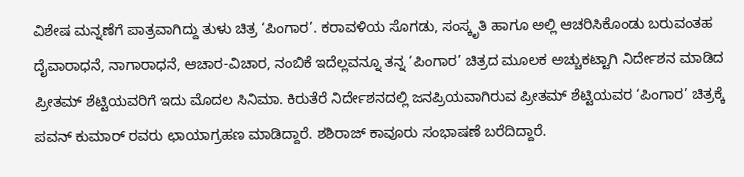ವಿಶೇಷ ಮನ್ನಣೆಗೆ ಪಾತ್ರವಾಗಿದ್ದು ತುಳು ಚಿತ್ರ ‘ಪಿಂಗಾರ’. ಕರಾವಳಿಯ ಸೊಗಡು, ಸಂಸ್ಕೃತಿ ಹಾಗೂ ಅಲ್ಲಿ ಆಚರಿಸಿಕೊಂಡು ಬರುವಂತಹ ದೈವಾರಾಧನೆ, ನಾಗಾರಾಧನೆ, ಆಚಾರ-ವಿಚಾರ, ನಂಬಿಕೆ ಇದೆಲ್ಲವನ್ನೂ ತನ್ನ ‘ಪಿಂಗಾರ’ ಚಿತ್ರದ ಮೂಲಕ ಅಚ್ಚುಕಟ್ಟಾಗಿ ನಿರ್ದೇಶನ ಮಾಡಿದ ಪ್ರೀತಮ್ ಶೆಟ್ಟಿಯವರಿಗೆ ಇದು ಮೊದಲ‌ ಸಿನಿಮಾ. ಕಿರುತೆರೆ ನಿರ್ದೇಶನದಲ್ಲಿ ಜನಪ್ರಿಯವಾಗಿರುವ ಪ್ರೀತಮ್ ಶೆಟ್ಟಿಯವರ ‘ಪಿಂಗಾರ’ ಚಿತ್ರಕ್ಕೆ ಪವನ್ ಕುಮಾರ್ ರವರು ಛಾಯಾಗ್ರಹಣ ಮಾಡಿದ್ದಾರೆ. ಶಶಿರಾಜ್ ಕಾವೂರು ಸಂಭಾಷಣೆ ಬರೆದಿದ್ದಾರೆ.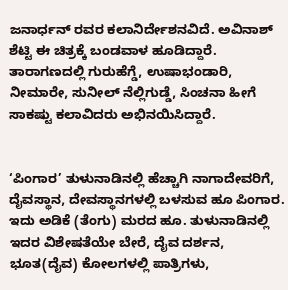ಜನಾರ್ಧನ್ ರವರ ಕಲಾನಿರ್ದೇಶನವಿದೆ. ಅವಿನಾಶ್ ಶೆಟ್ಟಿ ಈ ಚಿತ್ರಕ್ಕೆ ಬಂಡವಾಳ‌ ಹೂಡಿದ್ದಾರೆ. ತಾರಾಗಣದಲ್ಲಿ ಗುರುಹೆಗ್ಡೆ, ಉಷಾಭಂಡಾರಿ, ನೀಮಾರೇ, ಸುನೀಲ್ ನೆಲ್ಲಿಗುಡ್ಡೆ, ಸಿಂಚನಾ ಹೀಗೆ ಸಾಕಷ್ಟು ಕಲಾವಿದರು ಅಭಿನಯಿಸಿದ್ದಾರೆ.


‘ಪಿಂಗಾರ’ ತುಳುನಾಡಿನಲ್ಲಿ ಹೆಚ್ಚಾಗಿ ನಾಗಾದೇವರಿಗೆ, ದೈವಸ್ಥಾನ, ದೇವಸ್ಥಾನಗಳಲ್ಲಿ ಬಳಸುವ ಹೂ ಪಿಂಗಾರ. ಇದು ಅಡಿಕೆ (ತೆಂಗು) ಮರದ ಹೂ. ತುಳುನಾಡಿನಲ್ಲಿ ಇದರ ವಿಶೇಷತೆಯೇ ಬೇರೆ, ದೈವ ದರ್ಶನ, ಭೂತ(ದೈವ) ಕೋಲಗಳಲ್ಲಿ ಪಾತ್ರಿಗಳು,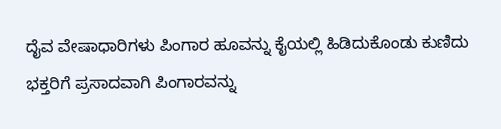ದೈವ ವೇಷಾಧಾರಿಗಳು ಪಿಂಗಾರ ಹೂವನ್ನು ಕೈಯಲ್ಲಿ ಹಿಡಿದುಕೊಂಡು ಕುಣಿದು ಭಕ್ತರಿಗೆ ಪ್ರಸಾದವಾಗಿ ಪಿಂಗಾರವನ್ನು‌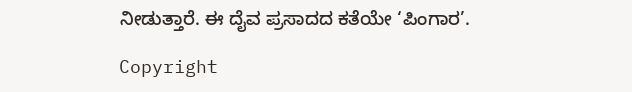ನೀಡುತ್ತಾರೆ. ಈ ದೈವ ಪ್ರಸಾದದ ಕತೆಯೇ ‘ಪಿಂಗಾರ’.

Copyright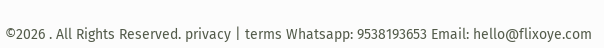©2026 . All Rights Reserved. privacy | terms Whatsapp: 9538193653 Email: hello@flixoye.com